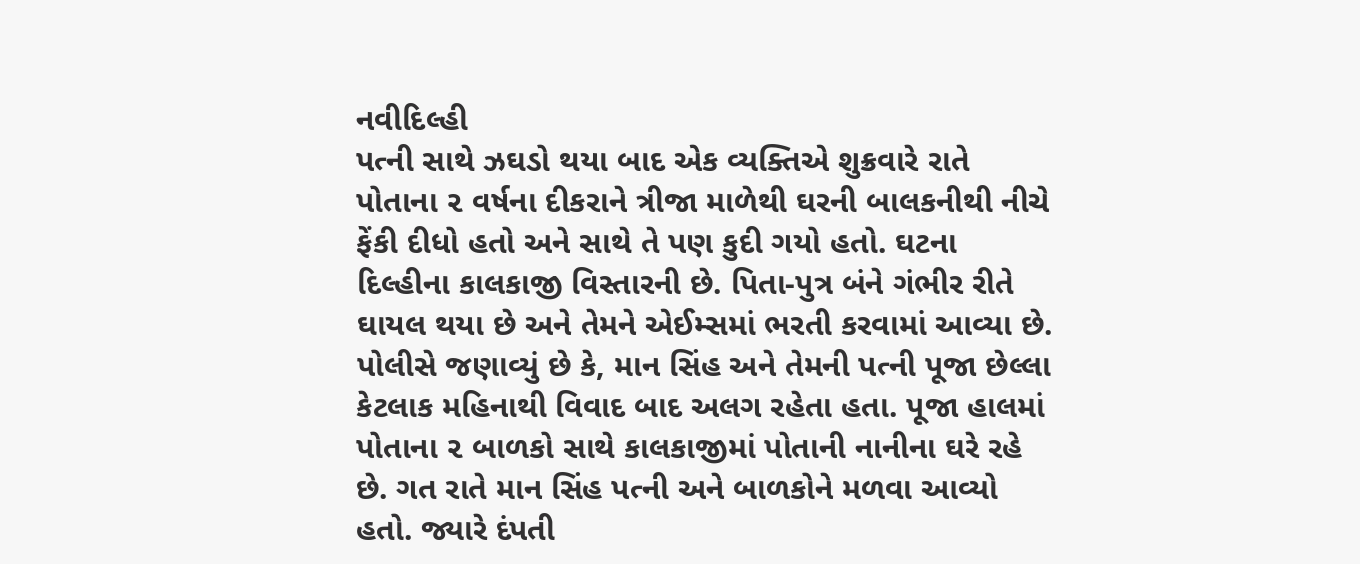નવીદિલ્હી
પત્ની સાથે ઝઘડો થયા બાદ એક વ્યક્તિએ શુક્રવારે રાતે પોતાના ૨ વર્ષના દીકરાને ત્રીજા માળેથી ઘરની બાલકનીથી નીચે ફેંકી દીધો હતો અને સાથે તે પણ કુદી ગયો હતો. ઘટના દિલ્હીના કાલકાજી વિસ્તારની છે. પિતા-પુત્ર બંને ગંભીર રીતે ઘાયલ થયા છે અને તેમને એઈમ્સમાં ભરતી કરવામાં આવ્યા છે. પોલીસે જણાવ્યું છે કે, માન સિંહ અને તેમની પત્ની પૂજા છેલ્લા કેટલાક મહિનાથી વિવાદ બાદ અલગ રહેતા હતા. પૂજા હાલમાં પોતાના ૨ બાળકો સાથે કાલકાજીમાં પોતાની નાનીના ઘરે રહે છે. ગત રાતે માન સિંહ પત્ની અને બાળકોને મળવા આવ્યો હતો. જ્યારે દંપતી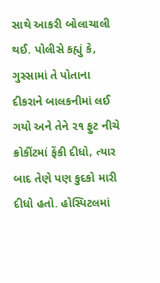સાથે આકરી બોલાચાલી થઈ. પોલીસે કહ્યું કે, ગુસ્સામાં તે પોતાના દીકરાને બાલકનીમાં લઈ ગયો અને તેને ૨૧ ફુટ નીચે ક્રોકીંટમાં ફેંકી દીધો, ત્યાર બાદ તેણે પણ કુદકો મારી દીધો હતો. હોસ્પિટલમાં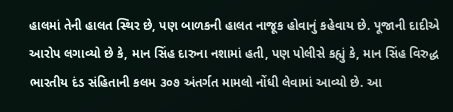હાલમાં તેની હાલત સ્થિર છે, પણ બાળકની હાલત નાજૂક હોવાનું કહેવાય છે. પૂજાની દાદીએ આરોપ લગાવ્યો છે કે, માન સિંહ દારુના નશામાં હતી, પણ પોલીસે કહ્યું કે, માન સિંહ વિરુદ્ધ ભારતીય દંડ સંહિતાની કલમ ૩૦૭ અંતર્ગત મામલો નોંધી લેવામાં આવ્યો છે. આ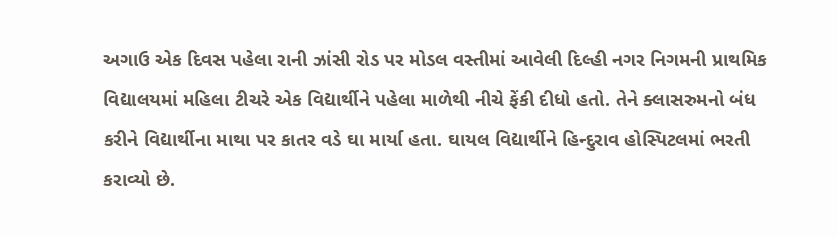અગાઉ એક દિવસ પહેલા રાની ઝાંસી રોડ પર મોડલ વસ્તીમાં આવેલી દિલ્હી નગર નિગમની પ્રાથમિક વિદ્યાલયમાં મહિલા ટીચરે એક વિદ્યાર્થીને પહેલા માળેથી નીચે ફેંકી દીધો હતો. તેને ક્લાસરુમનો બંધ કરીને વિદ્યાર્થીના માથા પર કાતર વડે ઘા માર્યા હતા. ઘાયલ વિદ્યાર્થીને હિન્દુરાવ હોસ્પિટલમાં ભરતી કરાવ્યો છે.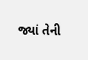જ્યાં તેની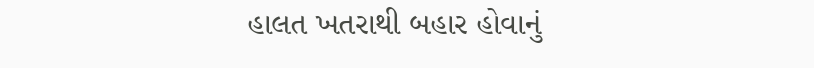હાલત ખતરાથી બહાર હોવાનું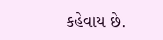કહેવાય છે.